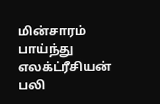மின்சாரம் பாய்ந்து எலக்ட்ரீசியன் பலி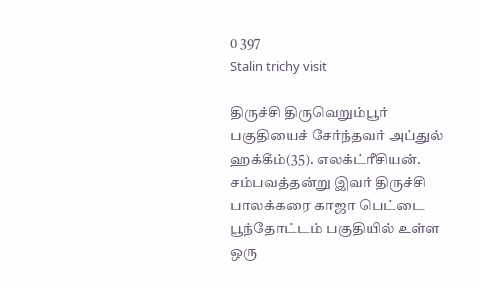0 397
Stalin trichy visit

திருச்சி திருவெறும்பூர் பகுதியைச் சேர்ந்தவர் அப்துல் ஹக்கீம்(35). எலக்ட்ரீசியன். சம்பவத்தன்று இவர் திருச்சி பாலக்கரை காஜா பெட்டை பூந்தோட்டம் பகுதியில் உள்ள ஒரு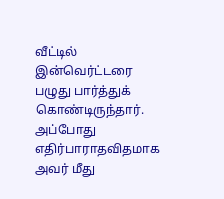வீட்டில் இன்வெர்ட்டரை பழுது பார்த்துக் கொண்டிருந்தார். அப்போது எதிர்பாராதவிதமாக அவர் மீது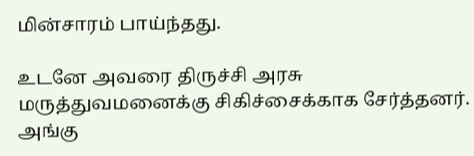மின்சாரம் பாய்ந்தது.

உடனே அவரை திருச்சி அரசு மருத்துவமனைக்கு சிகிச்சைக்காக சேர்த்தனர். அங்கு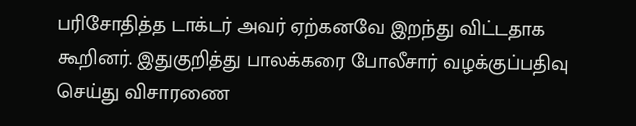பரிசோதித்த டாக்டர் அவர் ஏற்கனவே இறந்து விட்டதாக கூறினர். இதுகுறித்து பாலக்கரை போலீசார் வழக்குப்பதிவு செய்து விசாரணை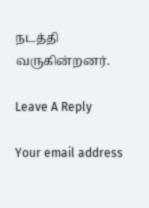நடத்தி வருகின்றனர்.

Leave A Reply

Your email address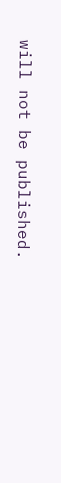will not be published.